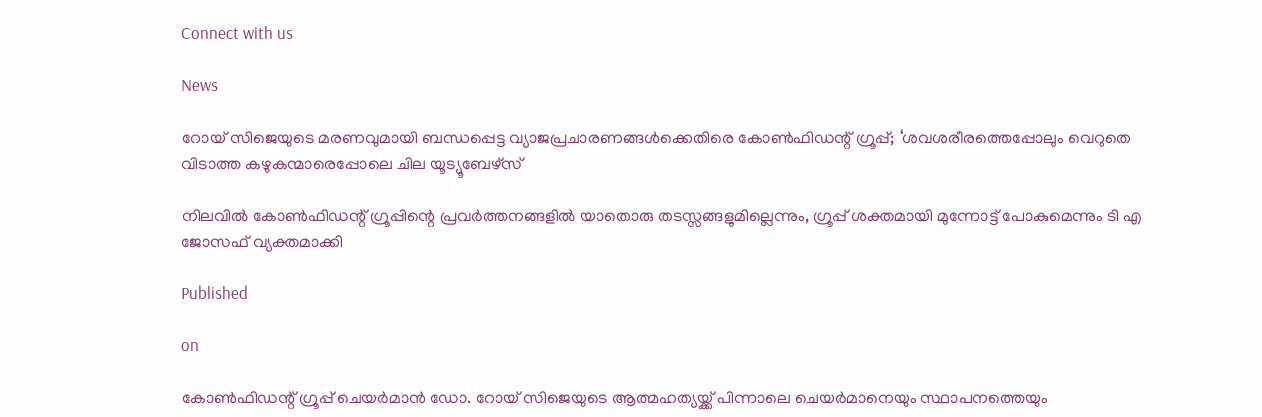Connect with us

News

റോയ് സിജെയുടെ മരണവുമായി ബന്ധപ്പെട്ട വ്യാജപ്രചാരണങ്ങള്‍ക്കെതിരെ കോണ്‍ഫിഡന്റ് ഗ്രൂപ്പ്; ‘ശവശരീരത്തെപ്പോലും വെറുതെ വിടാത്ത കഴുകന്മാരെപ്പോലെ ചില യൂട്യൂബേഴ്സ്

നിലവില്‍ കോണ്‍ഫിഡന്റ് ഗ്രൂപ്പിന്റെ പ്രവര്‍ത്തനങ്ങളില്‍ യാതൊരു തടസ്സങ്ങളുമില്ലെന്നും, ഗ്രൂപ്പ് ശക്തമായി മുന്നോട്ട് പോകുമെന്നും ടി എ ജോസഫ് വ്യക്തമാക്കി

Published

on

കോണ്‍ഫിഡന്റ് ഗ്രൂപ്പ് ചെയര്‍മാന്‍ ഡോ. റോയ് സിജെയുടെ ആത്മഹത്യയ്ക്ക് പിന്നാലെ ചെയര്‍മാനെയും സ്ഥാപനത്തെയും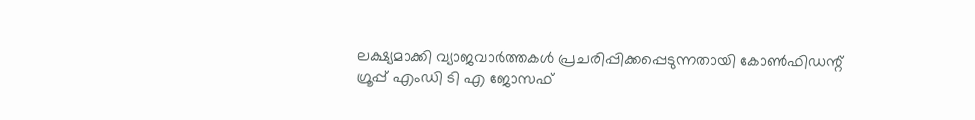ലക്ഷ്യമാക്കി വ്യാജവാര്‍ത്തകള്‍ പ്രചരിപ്പിക്കപ്പെടുന്നതായി കോണ്‍ഫിഡന്റ് ഗ്രൂപ്പ് എംഡി ടി എ ജോസഫ്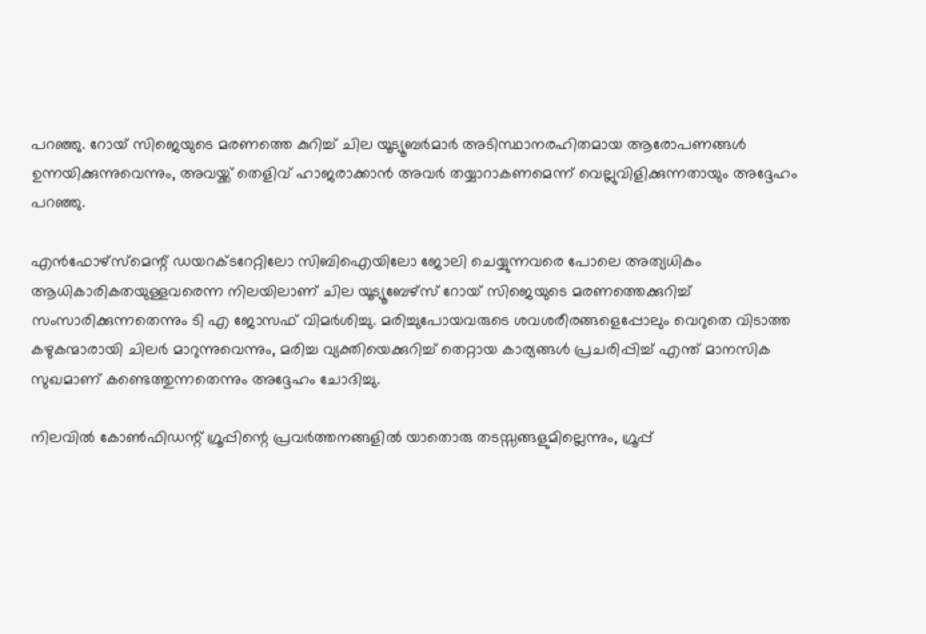പറഞ്ഞു. റോയ് സിജെയുടെ മരണത്തെ കുറിച്ച് ചില യൂട്യൂബര്‍മാര്‍ അടിസ്ഥാനരഹിതമായ ആരോപണങ്ങള്‍ ഉന്നയിക്കുന്നുവെന്നും, അവയ്ക്ക് തെളിവ് ഹാജരാക്കാന്‍ അവര്‍ തയ്യാറാകണമെന്ന് വെല്ലുവിളിക്കുന്നതായും അദ്ദേഹം പറഞ്ഞു.

എന്‍ഫോഴ്സ്മെന്റ് ഡയറക്ടറേറ്റിലോ സിബിഐയിലോ ജോലി ചെയ്യുന്നവരെ പോലെ അത്യധികം ആധികാരികതയുള്ളവരെന്ന നിലയിലാണ് ചില യൂട്യൂബേഴ്സ് റോയ് സിജെയുടെ മരണത്തെക്കുറിച്ച് സംസാരിക്കുന്നതെന്നും ടി എ ജോസഫ് വിമര്‍ശിച്ചു. മരിച്ചുപോയവരുടെ ശവശരീരങ്ങളെപ്പോലും വെറുതെ വിടാത്ത കഴുകന്മാരായി ചിലര്‍ മാറുന്നുവെന്നും, മരിച്ച വ്യക്തിയെക്കുറിച്ച് തെറ്റായ കാര്യങ്ങള്‍ പ്രചരിപ്പിച്ച് എന്ത് മാനസിക സുഖമാണ് കണ്ടെത്തുന്നതെന്നും അദ്ദേഹം ചോദിച്ചു.

നിലവില്‍ കോണ്‍ഫിഡന്റ് ഗ്രൂപ്പിന്റെ പ്രവര്‍ത്തനങ്ങളില്‍ യാതൊരു തടസ്സങ്ങളുമില്ലെന്നും, ഗ്രൂപ്പ്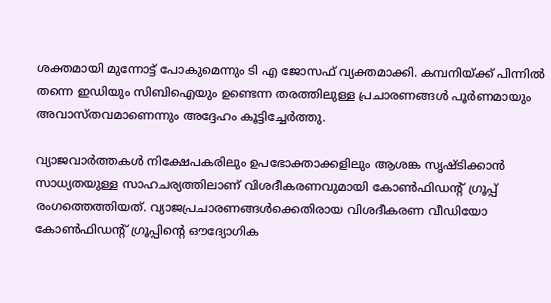ശക്തമായി മുന്നോട്ട് പോകുമെന്നും ടി എ ജോസഫ് വ്യക്തമാക്കി. കമ്പനിയ്ക്ക് പിന്നില്‍ തന്നെ ഇഡിയും സിബിഐയും ഉണ്ടെന്ന തരത്തിലുള്ള പ്രചാരണങ്ങള്‍ പൂര്‍ണമായും അവാസ്തവമാണെന്നും അദ്ദേഹം കൂട്ടിച്ചേര്‍ത്തു.

വ്യാജവാര്‍ത്തകള്‍ നിക്ഷേപകരിലും ഉപഭോക്താക്കളിലും ആശങ്ക സൃഷ്ടിക്കാന്‍ സാധ്യതയുള്ള സാഹചര്യത്തിലാണ് വിശദീകരണവുമായി കോണ്‍ഫിഡന്റ് ഗ്രൂപ്പ് രംഗത്തെത്തിയത്. വ്യാജപ്രചാരണങ്ങള്‍ക്കെതിരായ വിശദീകരണ വീഡിയോ കോണ്‍ഫിഡന്റ് ഗ്രൂപ്പിന്റെ ഔദ്യോഗിക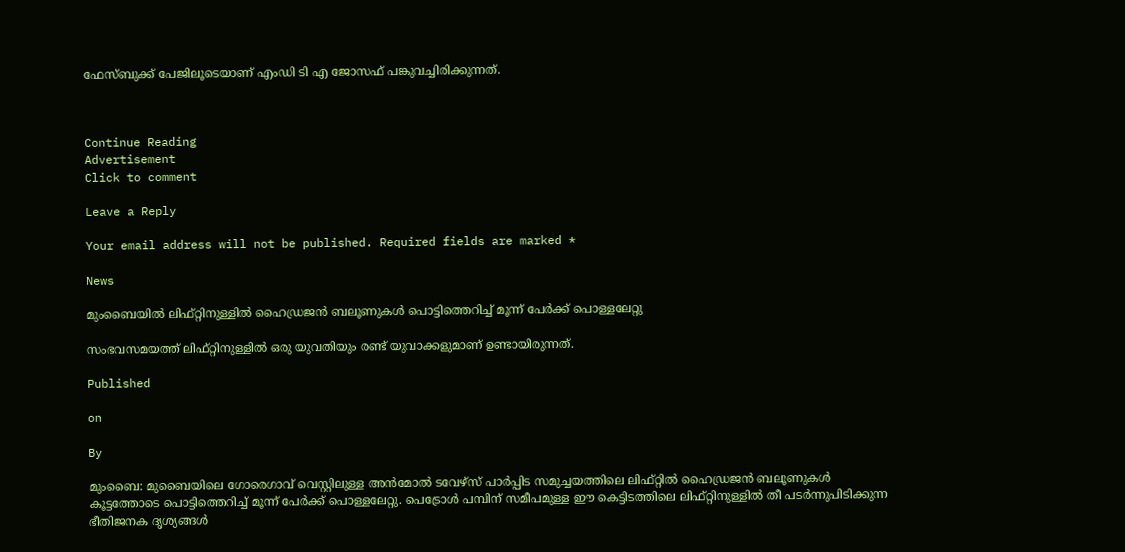ഫേസ്ബുക്ക് പേജിലൂടെയാണ് എംഡി ടി എ ജോസഫ് പങ്കുവച്ചിരിക്കുന്നത്.



Continue Reading
Advertisement
Click to comment

Leave a Reply

Your email address will not be published. Required fields are marked *

News

മുംബൈയില്‍ ലിഫ്റ്റിനുള്ളില്‍ ഹൈഡ്രജന്‍ ബലൂണുകള്‍ പൊട്ടിത്തെറിച്ച് മൂന്ന് പേര്‍ക്ക് പൊള്ളലേറ്റു

സംഭവസമയത്ത് ലിഫ്റ്റിനുള്ളില്‍ ഒരു യുവതിയും രണ്ട് യുവാക്കളുമാണ് ഉണ്ടായിരുന്നത്.

Published

on

By

മുംബൈ: മുബൈയിലെ ഗോരെഗാവ് വെസ്റ്റിലുള്ള അന്‍മോല്‍ ടവേഴ്സ് പാര്‍പ്പിട സമുച്ചയത്തിലെ ലിഫ്റ്റില്‍ ഹൈഡ്രജന്‍ ബലൂണുകള്‍ കൂട്ടത്തോടെ പൊട്ടിത്തെറിച്ച് മൂന്ന് പേര്‍ക്ക് പൊള്ളലേറ്റു. പെട്രോള്‍ പമ്പിന് സമീപമുള്ള ഈ കെട്ടിടത്തിലെ ലിഫ്റ്റിനുള്ളില്‍ തീ പടര്‍ന്നുപിടിക്കുന്ന ഭീതിജനക ദൃശ്യങ്ങള്‍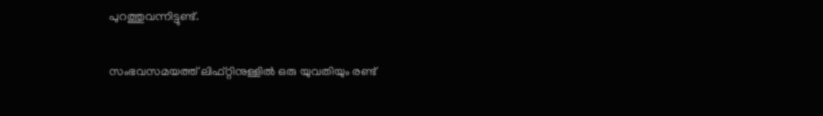പുറത്തുവന്നിട്ടുണ്ട്.

സംഭവസമയത്ത് ലിഫ്റ്റിനുള്ളില്‍ ഒരു യുവതിയും രണ്ട്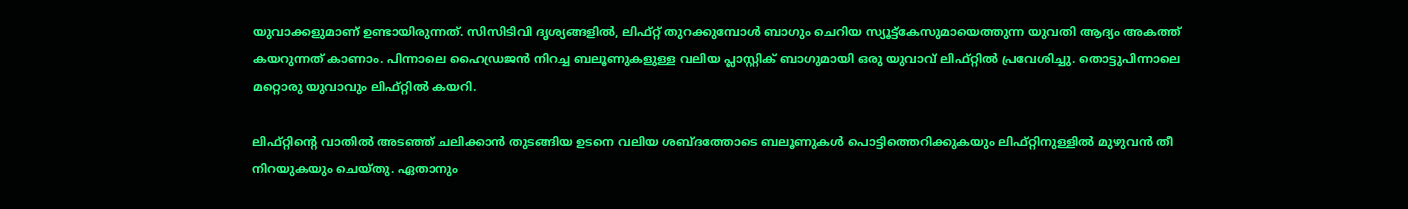യുവാക്കളുമാണ് ഉണ്ടായിരുന്നത്. സിസിടിവി ദൃശ്യങ്ങളില്‍, ലിഫ്റ്റ് തുറക്കുമ്പോള്‍ ബാഗും ചെറിയ സ്യൂട്ട്കേസുമായെത്തുന്ന യുവതി ആദ്യം അകത്ത് കയറുന്നത് കാണാം. പിന്നാലെ ഹൈഡ്രജന്‍ നിറച്ച ബലൂണുകളുള്ള വലിയ പ്ലാസ്റ്റിക് ബാഗുമായി ഒരു യുവാവ് ലിഫ്റ്റില്‍ പ്രവേശിച്ചു. തൊട്ടുപിന്നാലെ മറ്റൊരു യുവാവും ലിഫ്റ്റില്‍ കയറി.

ലിഫ്റ്റിന്റെ വാതില്‍ അടഞ്ഞ് ചലിക്കാന്‍ തുടങ്ങിയ ഉടനെ വലിയ ശബ്ദത്തോടെ ബലൂണുകള്‍ പൊട്ടിത്തെറിക്കുകയും ലിഫ്റ്റിനുള്ളില്‍ മുഴുവന്‍ തീ നിറയുകയും ചെയ്തു. ഏതാനും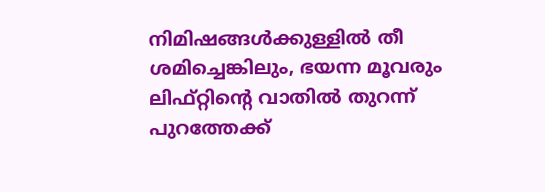നിമിഷങ്ങള്‍ക്കുള്ളില്‍ തീ ശമിച്ചെങ്കിലും, ഭയന്ന മൂവരും ലിഫ്റ്റിന്റെ വാതില്‍ തുറന്ന് പുറത്തേക്ക്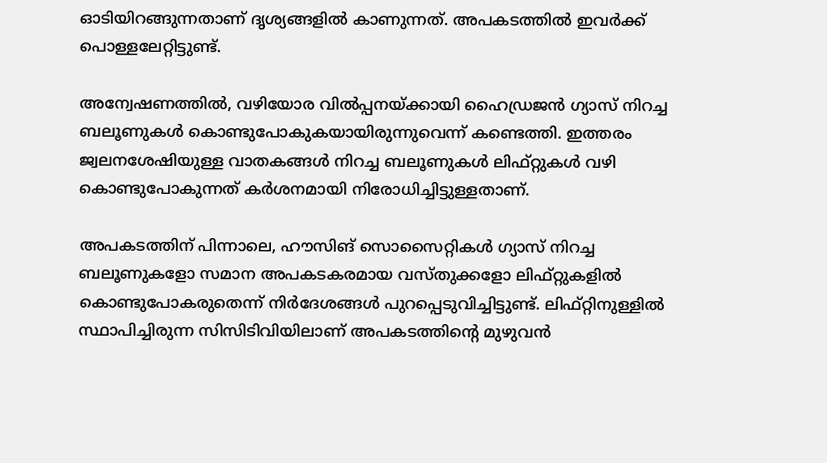ഓടിയിറങ്ങുന്നതാണ് ദൃശ്യങ്ങളില്‍ കാണുന്നത്. അപകടത്തില്‍ ഇവര്‍ക്ക് പൊള്ളലേറ്റിട്ടുണ്ട്.

അന്വേഷണത്തില്‍, വഴിയോര വില്‍പ്പനയ്ക്കായി ഹൈഡ്രജന്‍ ഗ്യാസ് നിറച്ച ബലൂണുകള്‍ കൊണ്ടുപോകുകയായിരുന്നുവെന്ന് കണ്ടെത്തി. ഇത്തരം ജ്വലനശേഷിയുള്ള വാതകങ്ങള്‍ നിറച്ച ബലൂണുകള്‍ ലിഫ്റ്റുകള്‍ വഴി കൊണ്ടുപോകുന്നത് കര്‍ശനമായി നിരോധിച്ചിട്ടുള്ളതാണ്.

അപകടത്തിന് പിന്നാലെ, ഹൗസിങ് സൊസൈറ്റികള്‍ ഗ്യാസ് നിറച്ച ബലൂണുകളോ സമാന അപകടകരമായ വസ്തുക്കളോ ലിഫ്റ്റുകളില്‍ കൊണ്ടുപോകരുതെന്ന് നിര്‍ദേശങ്ങള്‍ പുറപ്പെടുവിച്ചിട്ടുണ്ട്. ലിഫ്റ്റിനുള്ളില്‍ സ്ഥാപിച്ചിരുന്ന സിസിടിവിയിലാണ് അപകടത്തിന്റെ മുഴുവന്‍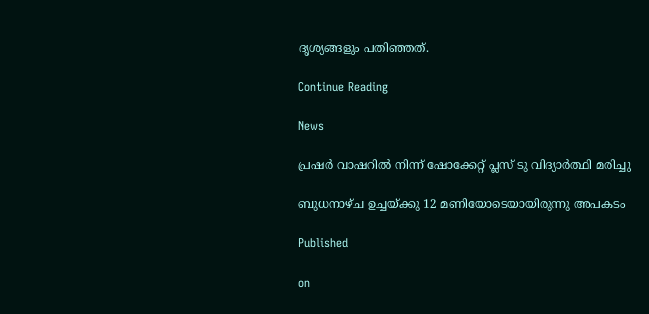ദൃശ്യങ്ങളും പതിഞ്ഞത്.

Continue Reading

News

പ്രഷര്‍ വാഷറില്‍ നിന്ന് ഷോക്കേറ്റ് പ്ലസ് ടു വിദ്യാര്‍ത്ഥി മരിച്ചു

ബുധനാഴ്ച ഉച്ചയ്ക്കു 12 മണിയോടെയായിരുന്നു അപകടം

Published

on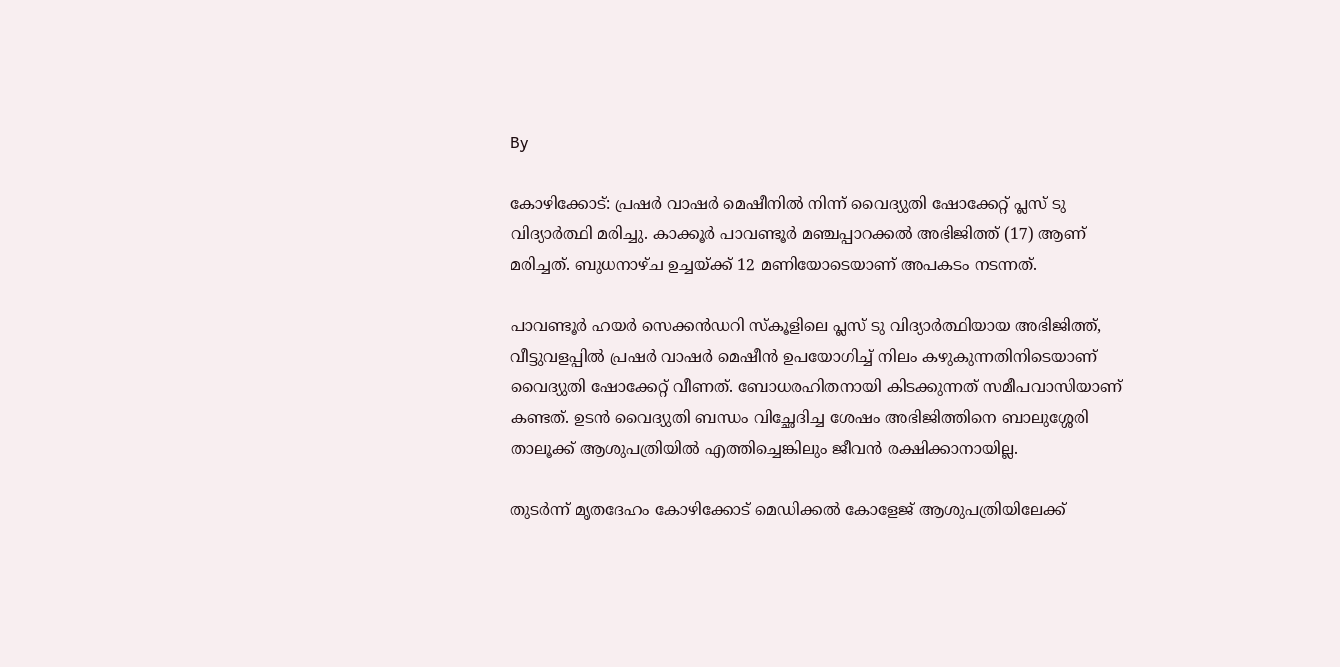By

കോഴിക്കോട്: പ്രഷര്‍ വാഷര്‍ മെഷീനില്‍ നിന്ന് വൈദ്യുതി ഷോക്കേറ്റ് പ്ലസ് ടു വിദ്യാര്‍ത്ഥി മരിച്ചു. കാക്കൂര്‍ പാവണ്ടൂര്‍ മഞ്ചപ്പാറക്കല്‍ അഭിജിത്ത് (17) ആണ് മരിച്ചത്. ബുധനാഴ്ച ഉച്ചയ്ക്ക് 12 മണിയോടെയാണ് അപകടം നടന്നത്.

പാവണ്ടൂര്‍ ഹയര്‍ സെക്കന്‍ഡറി സ്‌കൂളിലെ പ്ലസ് ടു വിദ്യാര്‍ത്ഥിയായ അഭിജിത്ത്, വീട്ടുവളപ്പില്‍ പ്രഷര്‍ വാഷര്‍ മെഷീന്‍ ഉപയോഗിച്ച് നിലം കഴുകുന്നതിനിടെയാണ് വൈദ്യുതി ഷോക്കേറ്റ് വീണത്. ബോധരഹിതനായി കിടക്കുന്നത് സമീപവാസിയാണ് കണ്ടത്. ഉടന്‍ വൈദ്യുതി ബന്ധം വിച്ഛേദിച്ച ശേഷം അഭിജിത്തിനെ ബാലുശ്ശേരി താലൂക്ക് ആശുപത്രിയില്‍ എത്തിച്ചെങ്കിലും ജീവന്‍ രക്ഷിക്കാനായില്ല.

തുടര്‍ന്ന് മൃതദേഹം കോഴിക്കോട് മെഡിക്കല്‍ കോളേജ് ആശുപത്രിയിലേക്ക്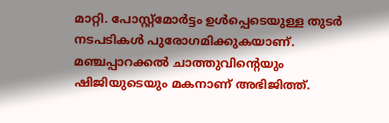മാറ്റി. പോസ്റ്റ്മോര്‍ട്ടം ഉള്‍പ്പെടെയുള്ള തുടര്‍ നടപടികള്‍ പുരോഗമിക്കുകയാണ്. മഞ്ചപ്പാറക്കല്‍ ചാത്തുവിന്റെയും ഷിജിയുടെയും മകനാണ് അഭിജിത്ത്.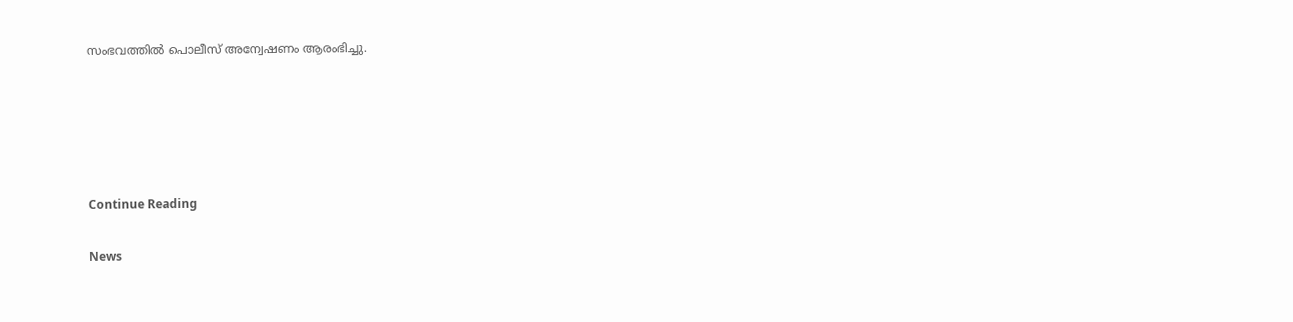സംഭവത്തില്‍ പൊലീസ് അന്വേഷണം ആരംഭിച്ചു.





Continue Reading

News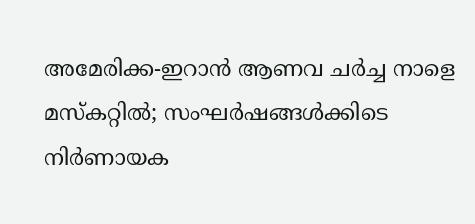അമേരിക്ക-ഇറാന്‍ ആണവ ചര്‍ച്ച നാളെ മസ്‌കറ്റില്‍; സംഘര്‍ഷങ്ങള്‍ക്കിടെ നിര്‍ണായക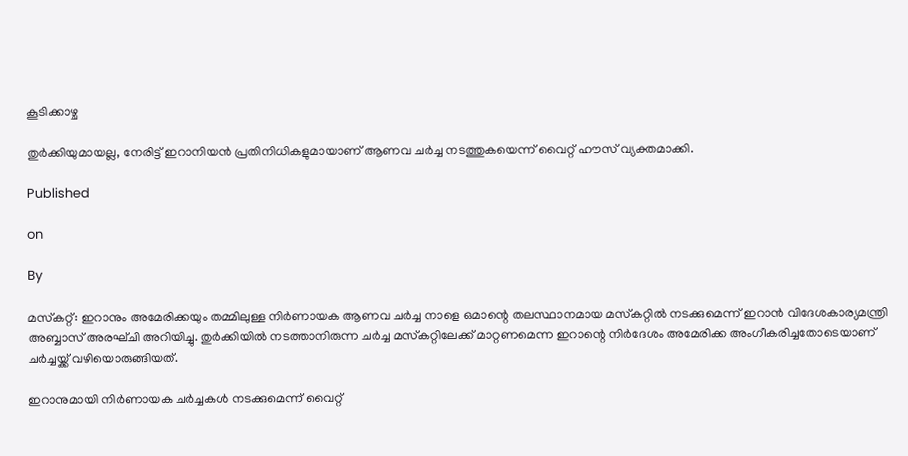കൂടിക്കാഴ്ച

തുര്‍ക്കിയുമായല്ല, നേരിട്ട് ഇറാനിയന്‍ പ്രതിനിധികളുമായാണ് ആണവ ചര്‍ച്ച നടത്തുകയെന്ന് വൈറ്റ് ഹൗസ് വ്യക്തമാക്കി.

Published

on

By

മസ്‌കറ്റ്: ഇറാനും അമേരിക്കയും തമ്മിലുള്ള നിര്‍ണായക ആണവ ചര്‍ച്ച നാളെ ഒമാന്റെ തലസ്ഥാനമായ മസ്‌കറ്റില്‍ നടക്കുമെന്ന് ഇറാന്‍ വിദേശകാര്യമന്ത്രി അബ്ബാസ് അരഘ്ചി അറിയിച്ചു. തുര്‍ക്കിയില്‍ നടത്താനിരുന്ന ചര്‍ച്ച മസ്‌കറ്റിലേക്ക് മാറ്റണമെന്ന ഇറാന്റെ നിര്‍ദേശം അമേരിക്ക അംഗീകരിച്ചതോടെയാണ് ചര്‍ച്ചയ്ക്ക് വഴിയൊരുങ്ങിയത്.

ഇറാനുമായി നിര്‍ണായക ചര്‍ച്ചകള്‍ നടക്കുമെന്ന് വൈറ്റ്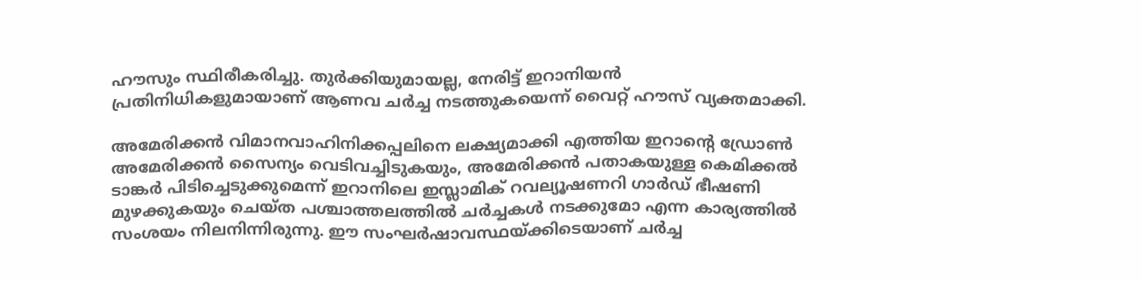ഹൗസും സ്ഥിരീകരിച്ചു. തുര്‍ക്കിയുമായല്ല, നേരിട്ട് ഇറാനിയന്‍ പ്രതിനിധികളുമായാണ് ആണവ ചര്‍ച്ച നടത്തുകയെന്ന് വൈറ്റ് ഹൗസ് വ്യക്തമാക്കി.

അമേരിക്കന്‍ വിമാനവാഹിനിക്കപ്പലിനെ ലക്ഷ്യമാക്കി എത്തിയ ഇറാന്റെ ഡ്രോണ്‍ അമേരിക്കന്‍ സൈന്യം വെടിവച്ചിടുകയും, അമേരിക്കന്‍ പതാകയുള്ള കെമിക്കല്‍ ടാങ്കര്‍ പിടിച്ചെടുക്കുമെന്ന് ഇറാനിലെ ഇസ്ലാമിക് റവല്യൂഷണറി ഗാര്‍ഡ് ഭീഷണി മുഴക്കുകയും ചെയ്ത പശ്ചാത്തലത്തില്‍ ചര്‍ച്ചകള്‍ നടക്കുമോ എന്ന കാര്യത്തില്‍ സംശയം നിലനിന്നിരുന്നു. ഈ സംഘര്‍ഷാവസ്ഥയ്ക്കിടെയാണ് ചര്‍ച്ച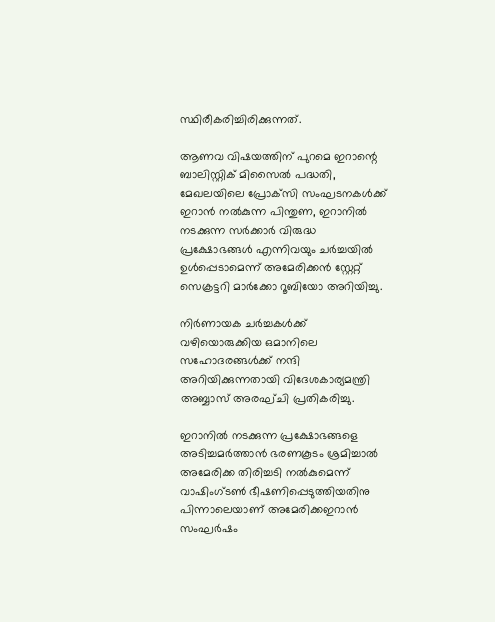സ്ഥിരീകരിച്ചിരിക്കുന്നത്.

ആണവ വിഷയത്തിന് പുറമെ ഇറാന്റെ ബാലിസ്റ്റിക് മിസൈല്‍ പദ്ധതി, മേഖലയിലെ പ്രോക്‌സി സംഘടനകള്‍ക്ക് ഇറാന്‍ നല്‍കുന്ന പിന്തുണ, ഇറാനില്‍ നടക്കുന്ന സര്‍ക്കാര്‍ വിരുദ്ധ പ്രക്ഷോഭങ്ങള്‍ എന്നിവയും ചര്‍ച്ചയില്‍ ഉള്‍പ്പെടാമെന്ന് അമേരിക്കന്‍ സ്റ്റേറ്റ് സെക്രട്ടറി മാര്‍ക്കോ റൂബിയോ അറിയിച്ചു.

നിര്‍ണായക ചര്‍ച്ചകള്‍ക്ക് വഴിയൊരുക്കിയ ഒമാനിലെ സഹോദരങ്ങള്‍ക്ക് നന്ദി അറിയിക്കുന്നതായി വിദേശകാര്യമന്ത്രി അബ്ബാസ് അരഘ്ചി പ്രതികരിച്ചു.

ഇറാനില്‍ നടക്കുന്ന പ്രക്ഷോഭങ്ങളെ അടിച്ചമര്‍ത്താന്‍ ഭരണകൂടം ശ്രമിച്ചാല്‍ അമേരിക്ക തിരിച്ചടി നല്‍കുമെന്ന് വാഷിംഗ്ടണ്‍ ഭീഷണിപ്പെടുത്തിയതിനു പിന്നാലെയാണ് അമേരിക്കഇറാന്‍ സംഘര്‍ഷം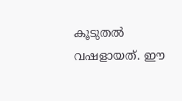കൂടുതല്‍ വഷളായത്. ഈ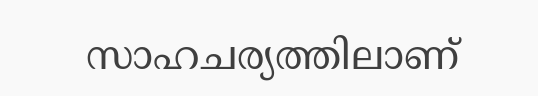സാഹചര്യത്തിലാണ്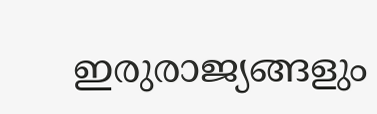ഇരുരാജ്യങ്ങളും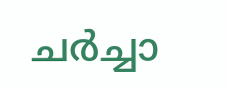ചര്‍ച്ചാ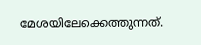മേശയിലേക്കെത്തുന്നത്.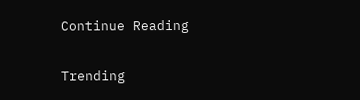Continue Reading

Trending